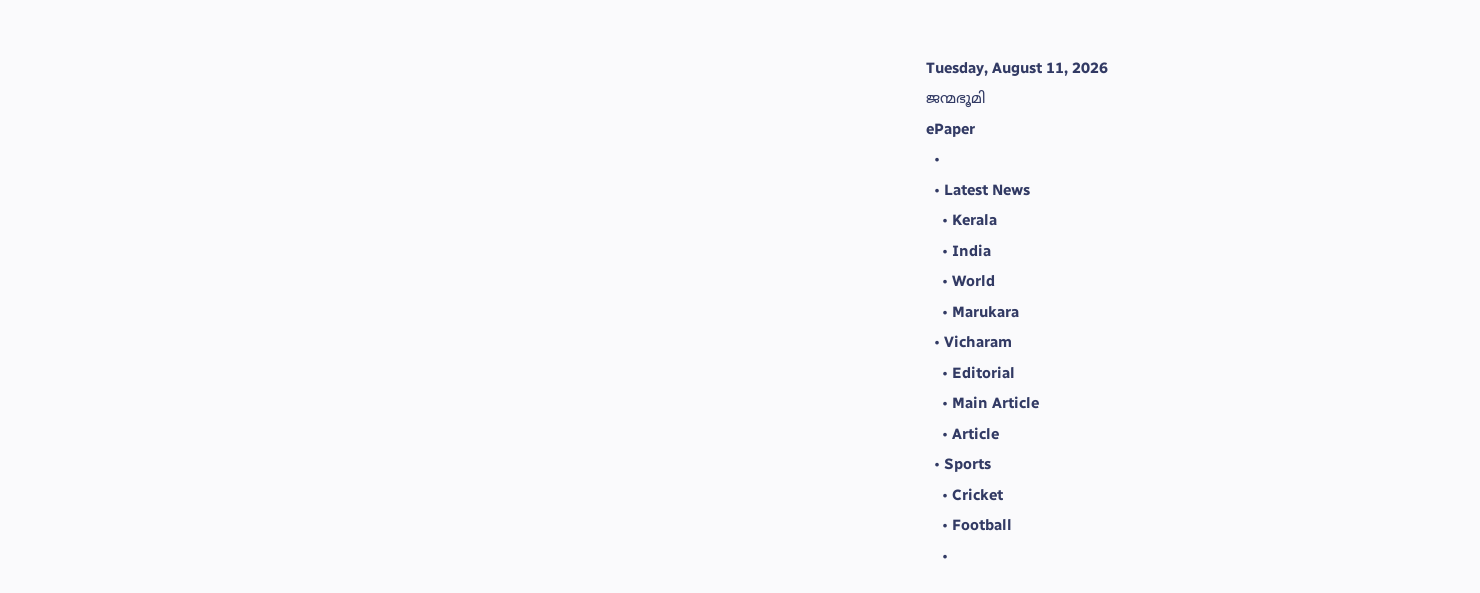Tuesday, August 11, 2026
ജന്മഭൂമി
ePaper
  •
  • Latest News
    • Kerala
    • India
    • World
    • Marukara
  • Vicharam
    • Editorial
    • Main Article
    • Article
  • Sports
    • Cricket
    • Football
    •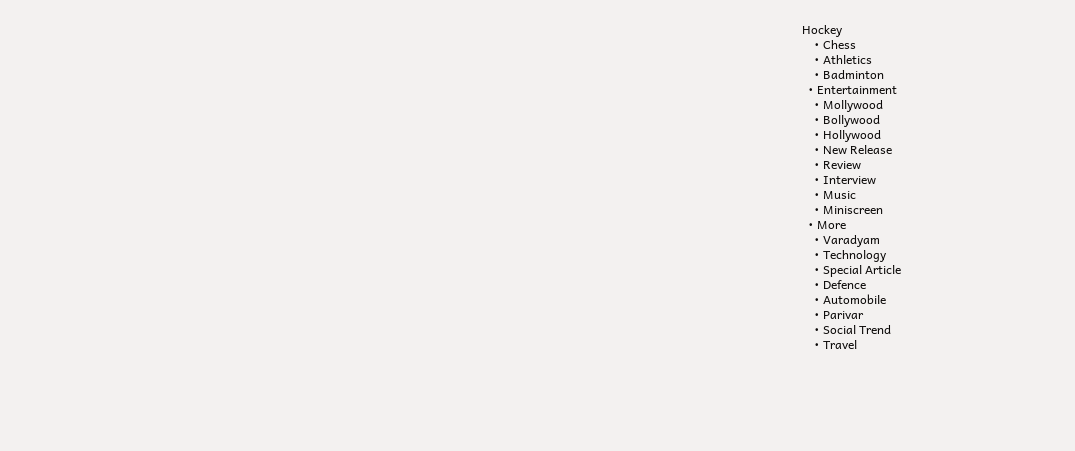Hockey
    • Chess
    • Athletics
    • Badminton
  • Entertainment
    • Mollywood
    • Bollywood
    • Hollywood
    • New Release
    • Review
    • Interview
    • Music
    • Miniscreen
  • More
    • Varadyam
    • Technology
    • Special Article
    • Defence
    • Automobile
    • Parivar
    • Social Trend
    • Travel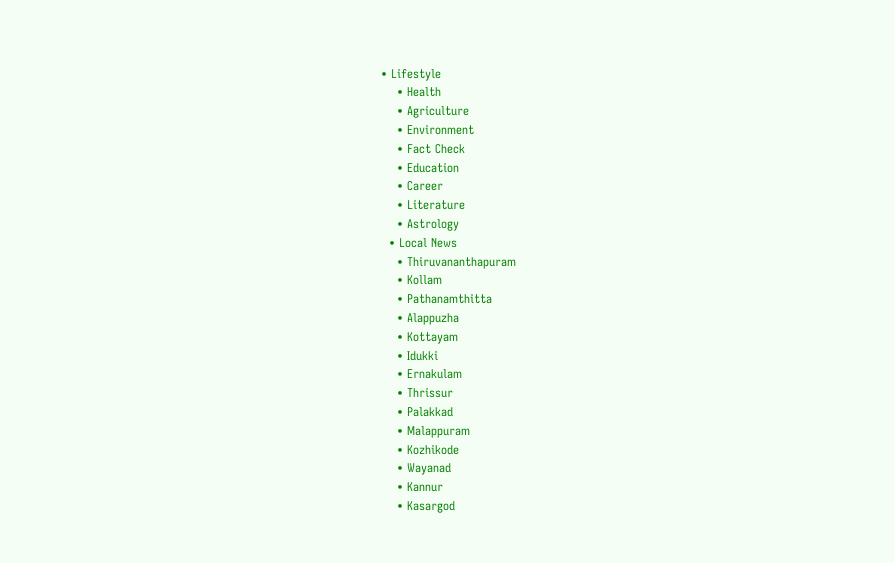• Lifestyle
    • Health
    • Agriculture
    • Environment
    • Fact Check
    • Education
    • Career
    • Literature
    • Astrology
  • Local News
    • Thiruvananthapuram
    • Kollam
    • Pathanamthitta
    • Alappuzha
    • Kottayam
    • Idukki
    • Ernakulam
    • Thrissur
    • Palakkad
    • Malappuram
    • Kozhikode
    • Wayanad
    • Kannur
    • Kasargod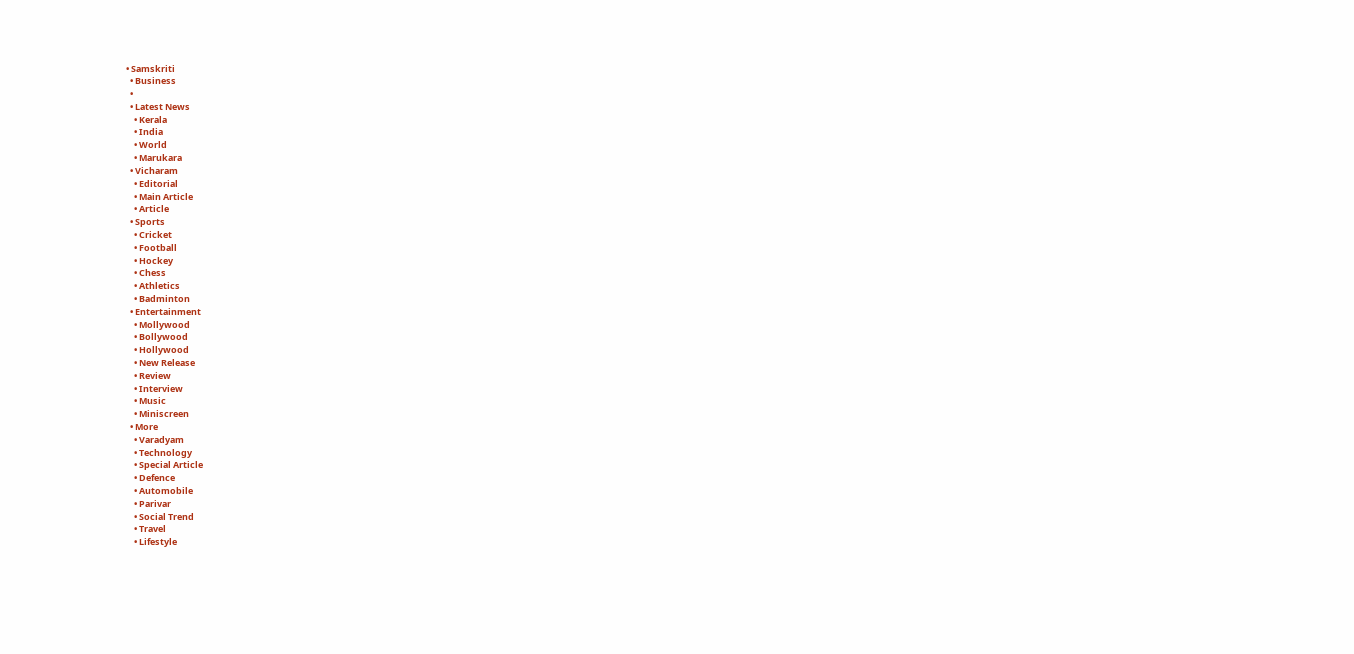• Samskriti
  • Business
  •
  • Latest News
    • Kerala
    • India
    • World
    • Marukara
  • Vicharam
    • Editorial
    • Main Article
    • Article
  • Sports
    • Cricket
    • Football
    • Hockey
    • Chess
    • Athletics
    • Badminton
  • Entertainment
    • Mollywood
    • Bollywood
    • Hollywood
    • New Release
    • Review
    • Interview
    • Music
    • Miniscreen
  • More
    • Varadyam
    • Technology
    • Special Article
    • Defence
    • Automobile
    • Parivar
    • Social Trend
    • Travel
    • Lifestyle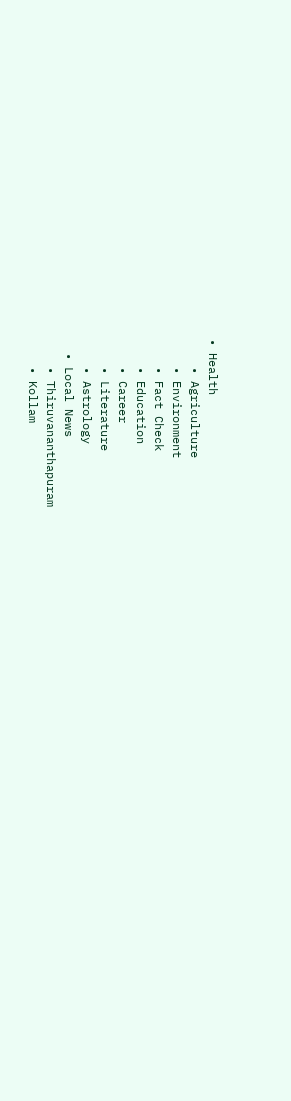• Health
    • Agriculture
    • Environment
    • Fact Check
    • Education
    • Career
    • Literature
    • Astrology
  • Local News
    • Thiruvananthapuram
    • Kollam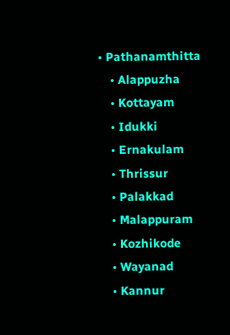• Pathanamthitta
    • Alappuzha
    • Kottayam
    • Idukki
    • Ernakulam
    • Thrissur
    • Palakkad
    • Malappuram
    • Kozhikode
    • Wayanad
    • Kannur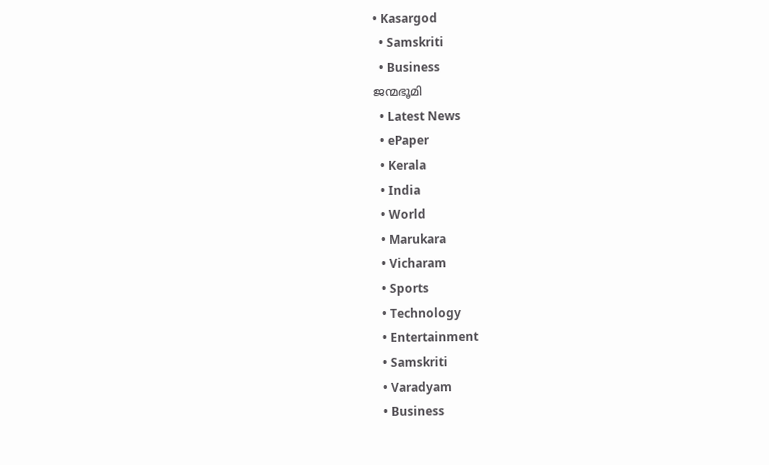• Kasargod
  • Samskriti
  • Business
ജന്മഭൂമി
  • Latest News
  • ePaper
  • Kerala
  • India
  • World
  • Marukara
  • Vicharam
  • Sports
  • Technology
  • Entertainment
  • Samskriti
  • Varadyam
  • Business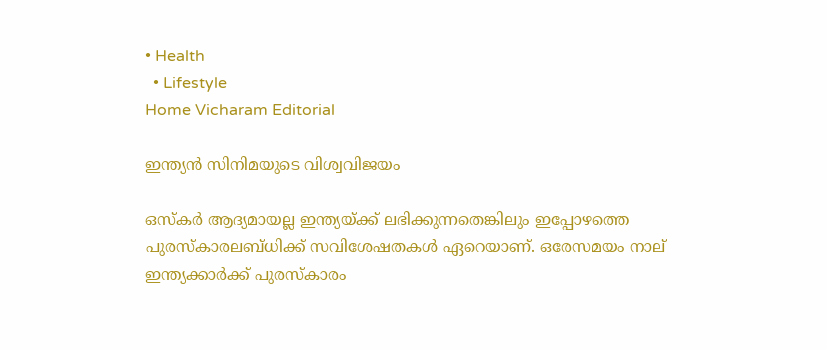• Health
  • Lifestyle
Home Vicharam Editorial

ഇന്ത്യന്‍ സിനിമയുടെ വിശ്വവിജയം

ഒസ്‌കര്‍ ആദ്യമായല്ല ഇന്ത്യയ്‌ക്ക് ലഭിക്കുന്നതെങ്കിലും ഇപ്പോഴത്തെ പുരസ്‌കാരലബ്ധിക്ക് സവിശേഷതകള്‍ ഏറെയാണ്. ഒരേസമയം നാല് ഇന്ത്യക്കാര്‍ക്ക് പുരസ്‌കാരം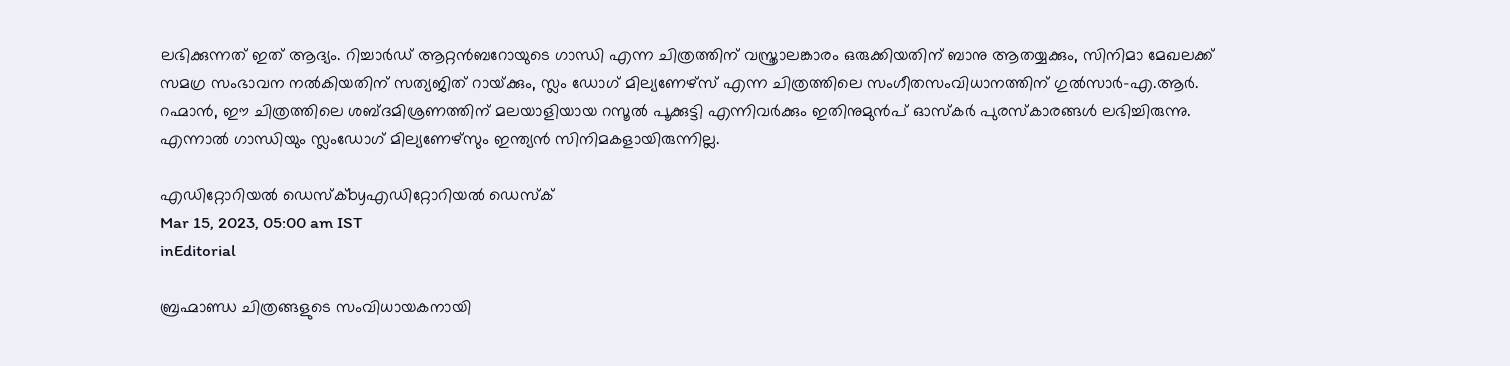ലഭിക്കുന്നത് ഇത് ആദ്യം. റിച്ചാര്‍ഡ് ആറ്റന്‍ബറോയുടെ ഗാന്ധി എന്ന ചിത്രത്തിന് വസ്ത്രാലങ്കാരം ഒരുക്കിയതിന് ബാനു ആതയ്യക്കും, സിനിമാ മേഖലക്ക് സമഗ്ര സംഭാവന നല്‍കിയതിന് സത്യജിത് റായ്‌ക്കും, സ്ലം ഡോഗ് മില്യണേഴ്‌സ് എന്ന ചിത്രത്തിലെ സംഗീതസംവിധാനത്തിന് ഗുല്‍സാര്‍-എ.ആര്‍. റഹ്മാന്‍, ഈ ചിത്രത്തിലെ ശബ്ദമിശ്രണത്തിന് മലയാളിയായ റസൂല്‍ പൂക്കുട്ടി എന്നിവര്‍ക്കും ഇതിനുമുന്‍പ് ഓസ്‌കര്‍ പുരസ്‌കാരങ്ങള്‍ ലഭിച്ചിരുന്നു. എന്നാല്‍ ഗാന്ധിയും സ്ലംഡോഗ് മില്യണേഴ്‌സും ഇന്ത്യന്‍ സിനിമകളായിരുന്നില്ല.

എഡിറ്റോറിയൽ ഡെസ്ക്byഎഡിറ്റോറിയൽ ഡെസ്ക്
Mar 15, 2023, 05:00 am IST
inEditorial

ബ്രഹ്മാണ്ഡ ചിത്രങ്ങളുടെ സംവിധായകനായി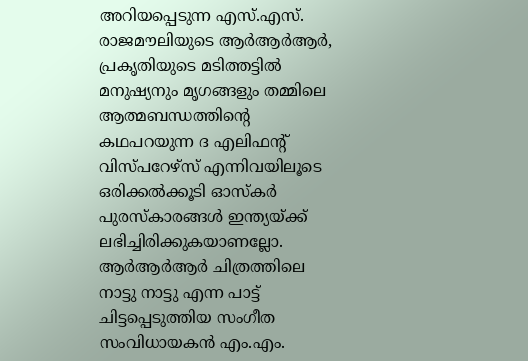അറിയപ്പെടുന്ന എസ്.എസ്. രാജമൗലിയുടെ ആര്‍ആര്‍ആര്‍, പ്രകൃതിയുടെ മടിത്തട്ടില്‍ മനുഷ്യനും മൃഗങ്ങളും തമ്മിലെ ആത്മബന്ധത്തിന്റെ കഥപറയുന്ന ദ എലിഫന്റ് വിസ്പറേഴ്‌സ് എന്നിവയിലൂടെ ഒരിക്കല്‍ക്കൂടി ഓസ്‌കര്‍ പുരസ്‌കാരങ്ങള്‍ ഇന്ത്യയ്‌ക്ക് ലഭിച്ചിരിക്കുകയാണല്ലോ. ആര്‍ആര്‍ആര്‍ ചിത്രത്തിലെ നാട്ടു നാട്ടു എന്ന പാട്ട് ചിട്ടപ്പെടുത്തിയ സംഗീത സംവിധായകന്‍ എം.എം.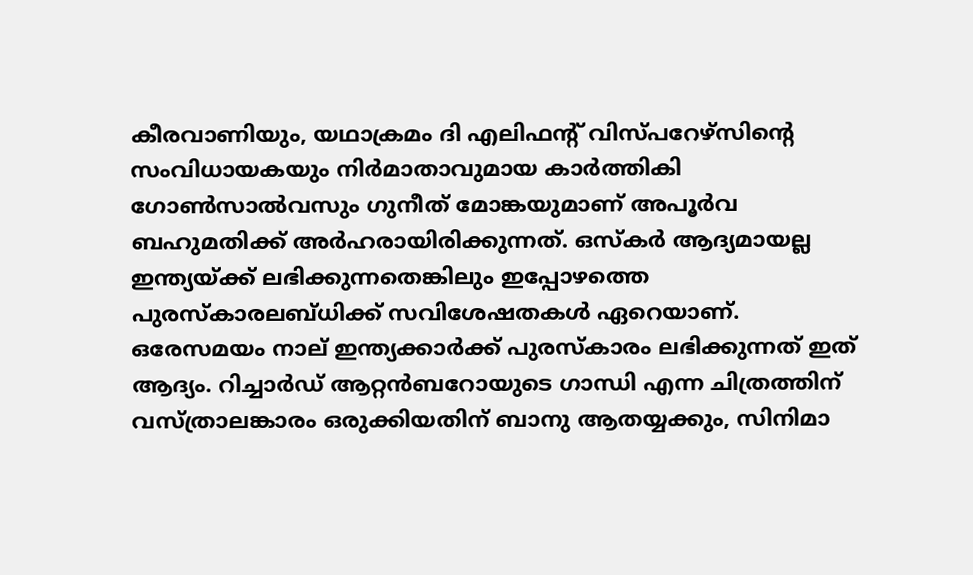കീരവാണിയും, യഥാക്രമം ദി എലിഫന്റ് വിസ്പറേഴ്‌സിന്റെ സംവിധായകയും നിര്‍മാതാവുമായ കാര്‍ത്തികി ഗോണ്‍സാല്‍വസും ഗുനീത് മോങ്കയുമാണ് അപൂര്‍വ ബഹുമതിക്ക് അര്‍ഹരായിരിക്കുന്നത്. ഒസ്‌കര്‍ ആദ്യമായല്ല ഇന്ത്യയ്‌ക്ക് ലഭിക്കുന്നതെങ്കിലും ഇപ്പോഴത്തെ പുരസ്‌കാരലബ്ധിക്ക് സവിശേഷതകള്‍ ഏറെയാണ്. ഒരേസമയം നാല് ഇന്ത്യക്കാര്‍ക്ക് പുരസ്‌കാരം ലഭിക്കുന്നത് ഇത് ആദ്യം. റിച്ചാര്‍ഡ് ആറ്റന്‍ബറോയുടെ ഗാന്ധി എന്ന ചിത്രത്തിന് വസ്ത്രാലങ്കാരം ഒരുക്കിയതിന് ബാനു ആതയ്യക്കും, സിനിമാ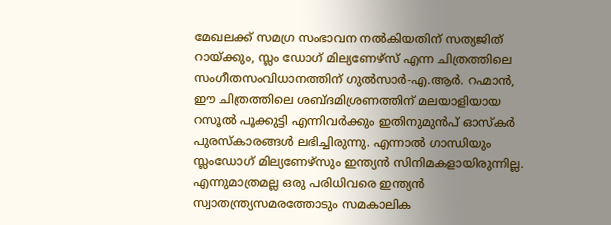മേഖലക്ക് സമഗ്ര സംഭാവന നല്‍കിയതിന് സത്യജിത് റായ്‌ക്കും, സ്ലം ഡോഗ് മില്യണേഴ്‌സ് എന്ന ചിത്രത്തിലെ സംഗീതസംവിധാനത്തിന് ഗുല്‍സാര്‍-എ.ആര്‍. റഹ്മാന്‍, ഈ ചിത്രത്തിലെ ശബ്ദമിശ്രണത്തിന് മലയാളിയായ റസൂല്‍ പൂക്കുട്ടി എന്നിവര്‍ക്കും ഇതിനുമുന്‍പ് ഓസ്‌കര്‍ പുരസ്‌കാരങ്ങള്‍ ലഭിച്ചിരുന്നു. എന്നാല്‍ ഗാന്ധിയും സ്ലംഡോഗ് മില്യണേഴ്‌സും ഇന്ത്യന്‍ സിനിമകളായിരുന്നില്ല. എന്നുമാത്രമല്ല ഒരു പരിധിവരെ ഇന്ത്യന്‍ സ്വാതന്ത്ര്യസമരത്തോടും സമകാലിക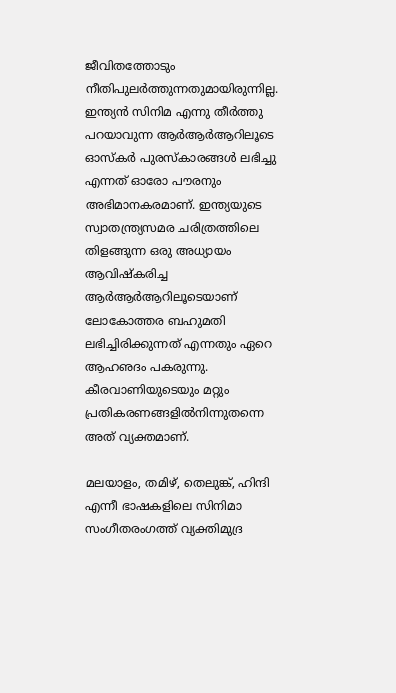ജീവിതത്തോടും നീതിപുലര്‍ത്തുന്നതുമായിരുന്നില്ല. ഇന്ത്യന്‍ സിനിമ എന്നു തീര്‍ത്തു പറയാവുന്ന ആര്‍ആര്‍ആറിലൂടെ ഓസ്‌കര്‍ പുരസ്‌കാരങ്ങള്‍ ലഭിച്ചു എന്നത് ഓരോ പൗരനും അഭിമാനകരമാണ്. ഇന്ത്യയുടെ സ്വാതന്ത്ര്യസമര ചരിത്രത്തിലെ തിളങ്ങുന്ന ഒരു അധ്യായം ആവിഷ്‌കരിച്ച ആര്‍ആര്‍ആറിലൂടെയാണ് ലോകോത്തര ബഹുമതി ലഭിച്ചിരിക്കുന്നത് എന്നതും ഏറെ ആഹഌദം പകരുന്നു. കീരവാണിയുടെയും മറ്റും പ്രതികരണങ്ങളില്‍നിന്നുതന്നെ അത് വ്യക്തമാണ്.

മലയാളം, തമിഴ്, തെലുങ്ക്, ഹിന്ദി എന്നീ ഭാഷകളിലെ സിനിമാ സംഗീതരംഗത്ത് വ്യക്തിമുദ്ര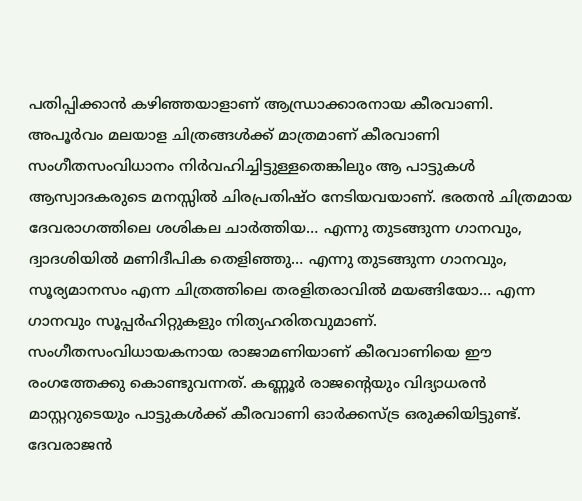പതിപ്പിക്കാന്‍ കഴിഞ്ഞയാളാണ് ആന്ധ്രാക്കാരനായ കീരവാണി. അപൂര്‍വം മലയാള ചിത്രങ്ങള്‍ക്ക് മാത്രമാണ് കീരവാണി സംഗീതസംവിധാനം നിര്‍വഹിച്ചിട്ടുള്ളതെങ്കിലും ആ പാട്ടുകള്‍ ആസ്വാദകരുടെ മനസ്സില്‍ ചിരപ്രതിഷ്ഠ നേടിയവയാണ്. ഭരതന്‍ ചിത്രമായ ദേവരാഗത്തിലെ ശശികല ചാര്‍ത്തിയ… എന്നു തുടങ്ങുന്ന ഗാനവും, ദ്വാദശിയില്‍ മണിദീപിക തെളിഞ്ഞു… എന്നു തുടങ്ങുന്ന ഗാനവും, സൂര്യമാനസം എന്ന ചിത്രത്തിലെ തരളിതരാവില്‍ മയങ്ങിയോ… എന്ന ഗാനവും സൂപ്പര്‍ഹിറ്റുകളും നിത്യഹരിതവുമാണ്. സംഗീതസംവിധായകനായ രാജാമണിയാണ് കീരവാണിയെ ഈ രംഗത്തേക്കു കൊണ്ടുവന്നത്. കണ്ണൂര്‍ രാജന്റെയും വിദ്യാധരന്‍ മാസ്റ്ററുടെയും പാട്ടുകള്‍ക്ക് കീരവാണി ഓര്‍ക്കസ്ട്ര ഒരുക്കിയിട്ടുണ്ട്. ദേവരാജന്‍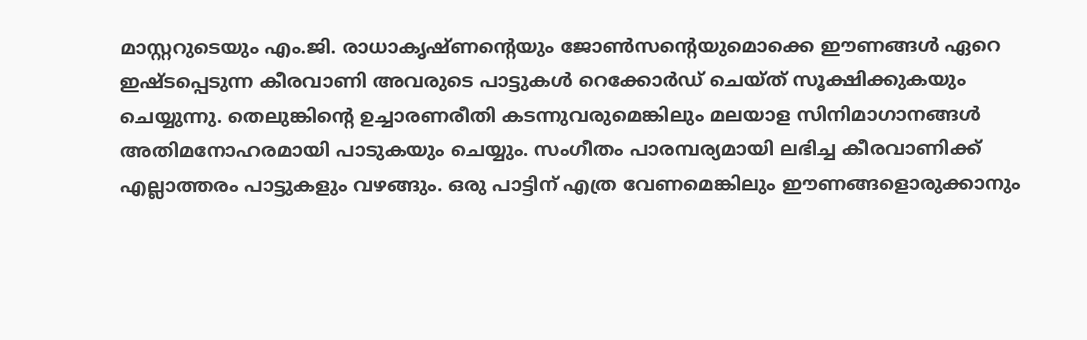മാസ്റ്ററുടെയും എം.ജി. രാധാകൃഷ്ണന്റെയും ജോണ്‍സന്റെയുമൊക്കെ ഈണങ്ങള്‍ ഏറെ ഇഷ്ടപ്പെടുന്ന കീരവാണി അവരുടെ പാട്ടുകള്‍ റെക്കോര്‍ഡ് ചെയ്ത് സൂക്ഷിക്കുകയും ചെയ്യുന്നു. തെലുങ്കിന്റെ ഉച്ചാരണരീതി കടന്നുവരുമെങ്കിലും മലയാള സിനിമാഗാനങ്ങള്‍ അതിമനോഹരമായി പാടുകയും ചെയ്യും. സംഗീതം പാരമ്പര്യമായി ലഭിച്ച കീരവാണിക്ക് എല്ലാത്തരം പാട്ടുകളും വഴങ്ങും. ഒരു പാട്ടിന് എത്ര വേണമെങ്കിലും ഈണങ്ങളൊരുക്കാനും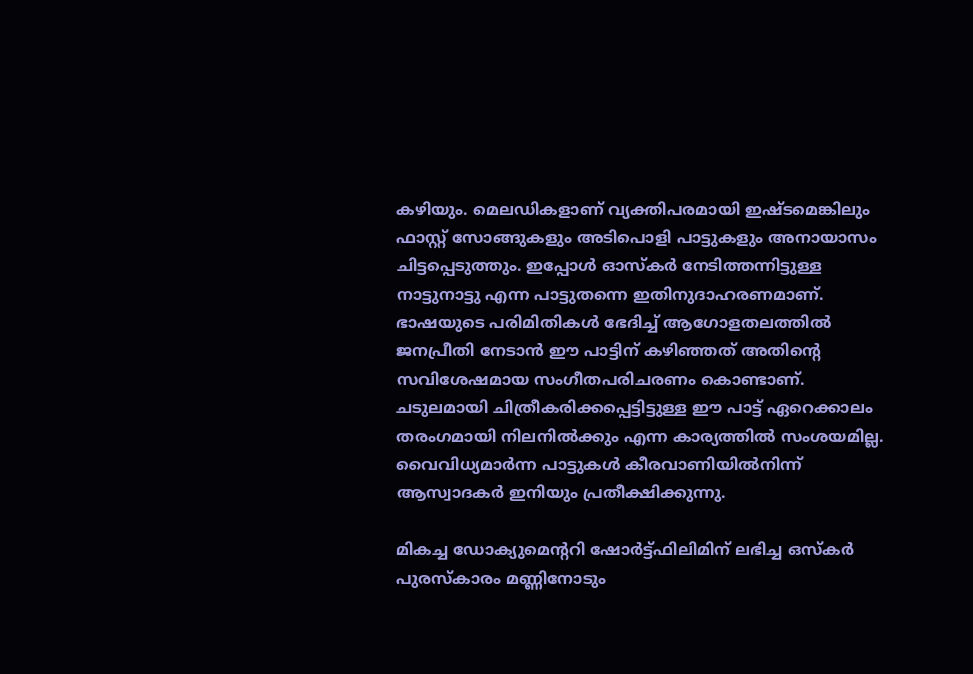കഴിയും. മെലഡികളാണ് വ്യക്തിപരമായി ഇഷ്ടമെങ്കിലും ഫാസ്റ്റ് സോങ്ങുകളും അടിപൊളി പാട്ടുകളും അനായാസം ചിട്ടപ്പെടുത്തും. ഇപ്പോള്‍ ഓസ്‌കര്‍ നേടിത്തന്നിട്ടുള്ള നാട്ടുനാട്ടു എന്ന പാട്ടുതന്നെ ഇതിനുദാഹരണമാണ്. ഭാഷയുടെ പരിമിതികള്‍ ഭേദിച്ച് ആഗോളതലത്തില്‍ ജനപ്രീതി നേടാന്‍ ഈ പാട്ടിന് കഴിഞ്ഞത് അതിന്റെ സവിശേഷമായ സംഗീതപരിചരണം കൊണ്ടാണ്. ചടുലമായി ചിത്രീകരിക്കപ്പെട്ടിട്ടുള്ള ഈ പാട്ട് ഏറെക്കാലം തരംഗമായി നിലനില്‍ക്കും എന്ന കാര്യത്തില്‍ സംശയമില്ല. വൈവിധ്യമാര്‍ന്ന പാട്ടുകള്‍ കീരവാണിയില്‍നിന്ന് ആസ്വാദകര്‍ ഇനിയും പ്രതീക്ഷിക്കുന്നു.

മികച്ച ഡോക്യുമെന്ററി ഷോര്‍ട്ട്ഫിലിമിന് ലഭിച്ച ഒസ്‌കര്‍ പുരസ്‌കാരം മണ്ണിനോടും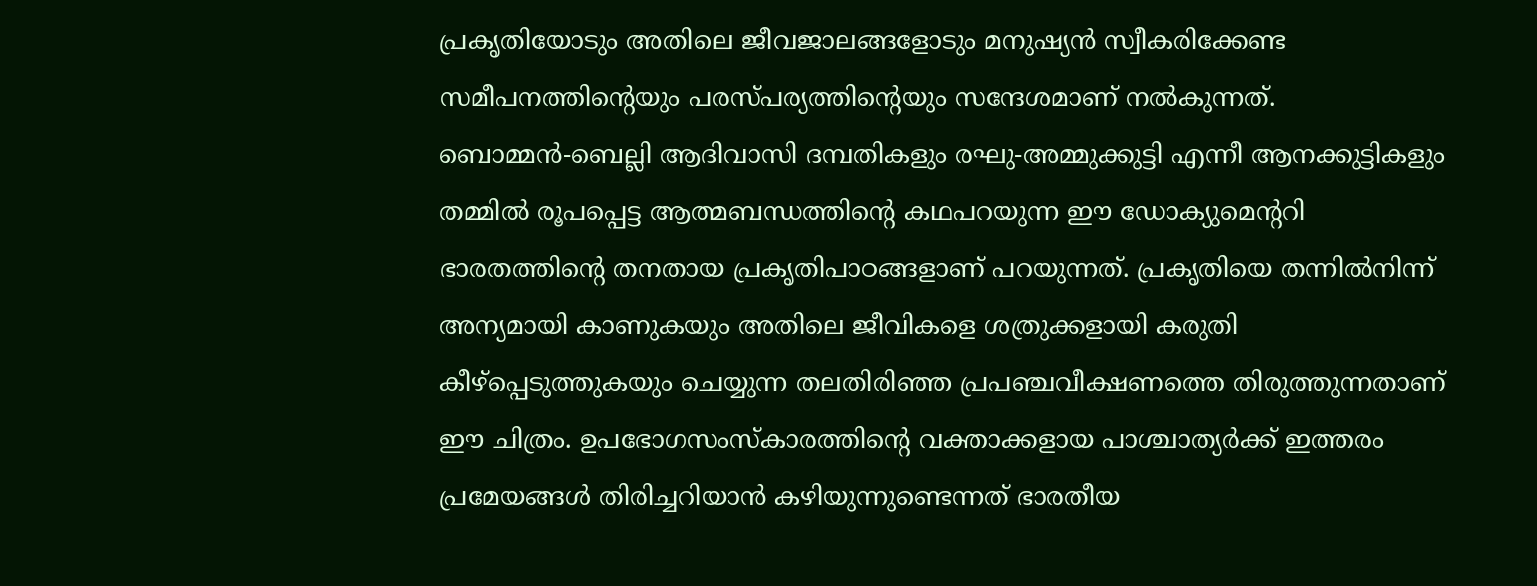പ്രകൃതിയോടും അതിലെ ജീവജാലങ്ങളോടും മനുഷ്യന്‍ സ്വീകരിക്കേണ്ട സമീപനത്തിന്റെയും പരസ്പര്യത്തിന്റെയും സന്ദേശമാണ് നല്‍കുന്നത്. ബൊമ്മന്‍-ബെല്ലി ആദിവാസി ദമ്പതികളും രഘു-അമ്മുക്കുട്ടി എന്നീ ആനക്കുട്ടികളും തമ്മില്‍ രൂപപ്പെട്ട ആത്മബന്ധത്തിന്റെ കഥപറയുന്ന ഈ ഡോക്യുമെന്ററി ഭാരതത്തിന്റെ തനതായ പ്രകൃതിപാഠങ്ങളാണ് പറയുന്നത്. പ്രകൃതിയെ തന്നില്‍നിന്ന് അന്യമായി കാണുകയും അതിലെ ജീവികളെ ശത്രുക്കളായി കരുതി കീഴ്‌പ്പെടുത്തുകയും ചെയ്യുന്ന തലതിരിഞ്ഞ പ്രപഞ്ചവീക്ഷണത്തെ തിരുത്തുന്നതാണ് ഈ ചിത്രം. ഉപഭോഗസംസ്‌കാരത്തിന്റെ വക്താക്കളായ പാശ്ചാത്യര്‍ക്ക് ഇത്തരം പ്രമേയങ്ങള്‍ തിരിച്ചറിയാന്‍ കഴിയുന്നുണ്ടെന്നത് ഭാരതീയ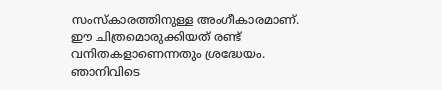സംസ്‌കാരത്തിനുള്ള അംഗീകാരമാണ്. ഈ ചിത്രമൊരുക്കിയത് രണ്ട് വനിതകളാണെന്നതും ശ്രദ്ധേയം. ഞാനിവിടെ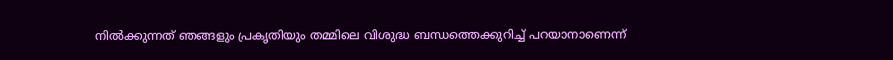നില്‍ക്കുന്നത് ഞങ്ങളും പ്രകൃതിയും തമ്മിലെ വിശുദ്ധ ബന്ധത്തെക്കുറിച്ച് പറയാനാണെന്ന്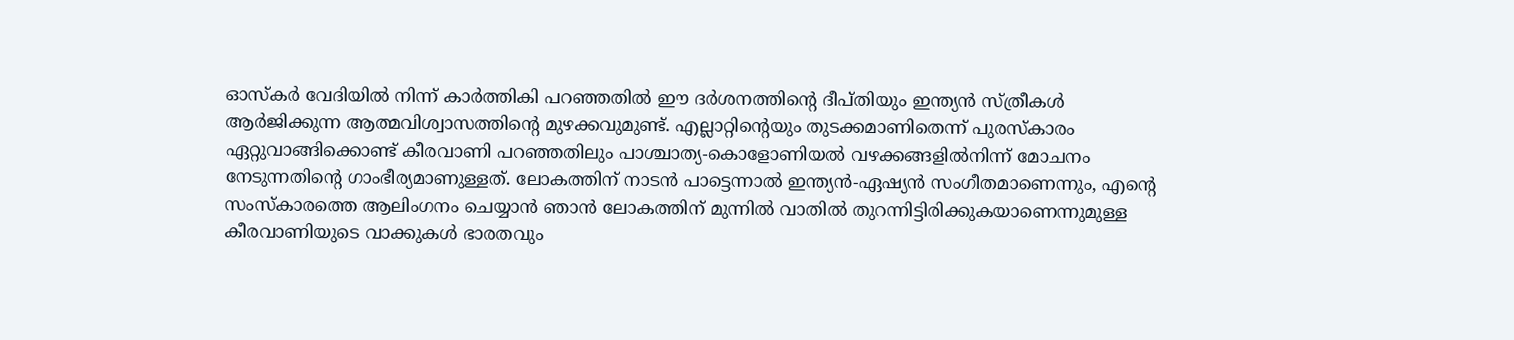ഓസ്‌കര്‍ വേദിയില്‍ നിന്ന് കാര്‍ത്തികി പറഞ്ഞതില്‍ ഈ ദര്‍ശനത്തിന്റെ ദീപ്തിയും ഇന്ത്യന്‍ സ്ത്രീകള്‍ ആര്‍ജിക്കുന്ന ആത്മവിശ്വാസത്തിന്റെ മുഴക്കവുമുണ്ട്. എല്ലാറ്റിന്റെയും തുടക്കമാണിതെന്ന് പുരസ്‌കാരം ഏറ്റുവാങ്ങിക്കൊണ്ട് കീരവാണി പറഞ്ഞതിലും പാശ്ചാത്യ-കൊളോണിയല്‍ വഴക്കങ്ങളില്‍നിന്ന് മോചനം നേടുന്നതിന്റെ ഗാംഭീര്യമാണുള്ളത്. ലോകത്തിന് നാടന്‍ പാട്ടെന്നാല്‍ ഇന്ത്യന്‍-ഏഷ്യന്‍ സംഗീതമാണെന്നും, എന്റെ സംസ്‌കാരത്തെ ആലിംഗനം ചെയ്യാന്‍ ഞാന്‍ ലോകത്തിന് മുന്നില്‍ വാതില്‍ തുറന്നിട്ടിരിക്കുകയാണെന്നുമുള്ള കീരവാണിയുടെ വാക്കുകള്‍ ഭാരതവും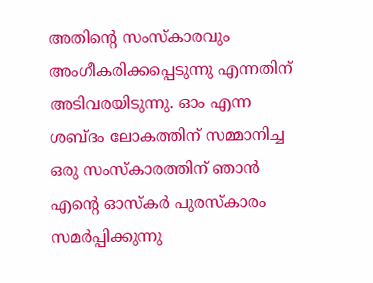അതിന്റെ സംസ്‌കാരവും അംഗീകരിക്കപ്പെടുന്നു എന്നതിന് അടിവരയിടുന്നു. ഓം എന്ന ശബ്ദം ലോകത്തിന് സമ്മാനിച്ച ഒരു സംസ്‌കാരത്തിന് ഞാന്‍ എന്റെ ഓസ്‌കര്‍ പുരസ്‌കാരം സമര്‍പ്പിക്കുന്നു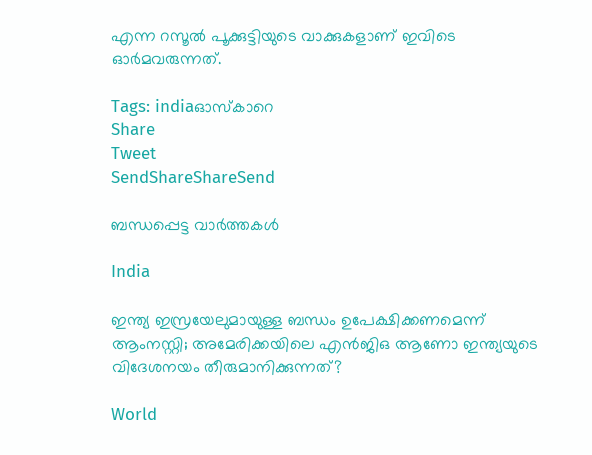എന്ന റസൂല്‍ പൂക്കുട്ടിയുടെ വാക്കുകളാണ് ഇവിടെ ഓര്‍മവരുന്നത്.

Tags: indiaഓസ്കാറെ
Share
Tweet
SendShareShareSend

ബന്ധപ്പെട്ട വാര്‍ത്തകള്‍

India

ഇന്ത്യ ഇസ്രയേലുമായുള്ള ബന്ധം ഉപേക്ഷിക്കണമെന്ന് ആംനസ്റ്റി; അമേരിക്കയിലെ എന്‍ജിഒ ആണോ ഇന്ത്യയുടെ വിദേശനയം തീരുമാനിക്കുന്നത്?

World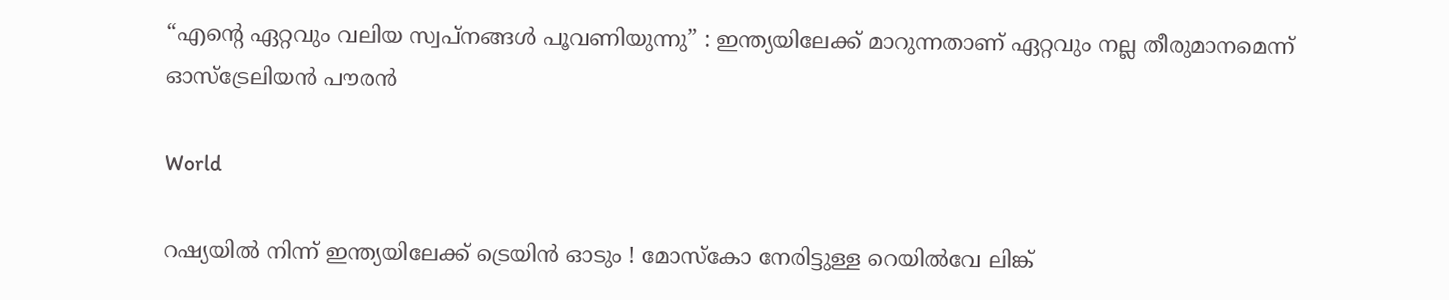“എന്റെ ഏറ്റവും വലിയ സ്വപ്നങ്ങൾ പൂവണിയുന്നു” : ഇന്ത്യയിലേക്ക് മാറുന്നതാണ് ഏറ്റവും നല്ല തീരുമാനമെന്ന് ഓസ്‌ട്രേലിയൻ പൗരൻ

World

റഷ്യയിൽ നിന്ന് ഇന്ത്യയിലേക്ക് ട്രെയിൻ ഓടും ! മോസ്കോ നേരിട്ടുള്ള റെയിൽവേ ലിങ്ക്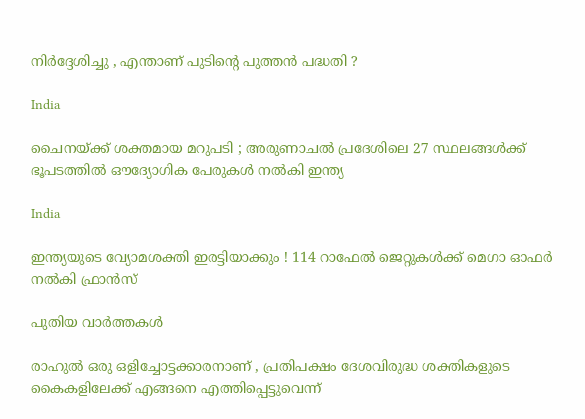നിർദ്ദേശിച്ചു , എന്താണ് പുടിന്റെ പുത്തൻ പദ്ധതി ?

India

ചൈനയ്‌ക്ക് ശക്തമായ മറുപടി ; അരുണാചൽ പ്രദേശിലെ 27 സ്ഥലങ്ങൾക്ക് ഭൂപടത്തിൽ ഔദ്യോഗിക പേരുകൾ നൽകി ഇന്ത്യ

India

ഇന്ത്യയുടെ വ്യോമശക്തി ഇരട്ടിയാക്കും ! 114 റാഫേൽ ജെറ്റുകൾക്ക് മെഗാ ഓഫർ നൽകി ഫ്രാൻസ്

പുതിയ വാര്‍ത്തകള്‍

രാഹുൽ ഒരു ഒളിച്ചോട്ടക്കാരനാണ് , പ്രതിപക്ഷം ദേശവിരുദ്ധ ശക്തികളുടെ കൈകളിലേക്ക് എങ്ങനെ എത്തിപ്പെട്ടുവെന്ന്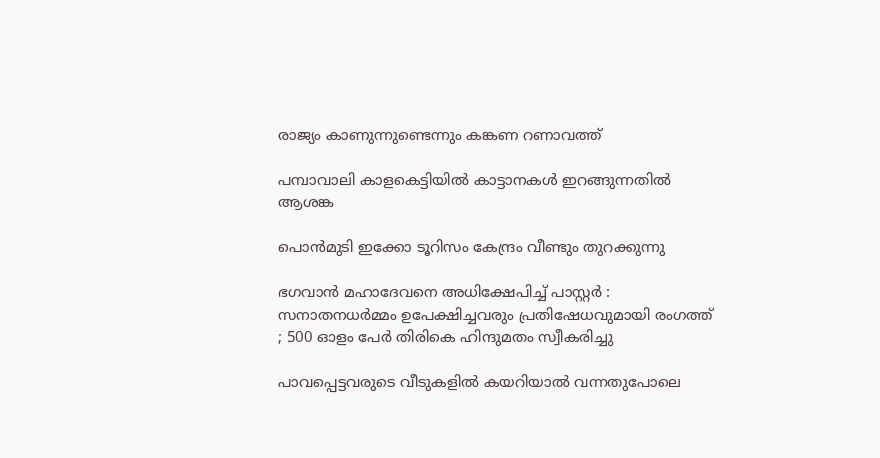രാജ്യം കാണുന്നുണ്ടെന്നും കങ്കണ റണാവത്ത്

പമ്പാവാലി കാളകെട്ടിയില്‍ കാട്ടാനകള്‍ ഇറങ്ങുന്നതില്‍ ആശങ്ക

പൊന്‍മുടി ഇക്കോ ടൂറിസം കേന്ദ്രം വീണ്ടും തുറക്കുന്നു

ഭഗവാൻ മഹാദേവനെ അധിക്ഷേപിച്ച് പാസ്റ്റർ : സനാതനധർമ്മം ഉപേക്ഷിച്ചവരും പ്രതിഷേധവുമായി രംഗത്ത് ; 500 ഓളം പേർ തിരികെ ഹിന്ദുമതം സ്വീകരിച്ചു

പാവപ്പെട്ടവരുടെ വീടുകളില്‍ കയറിയാല്‍ വന്നതുപോലെ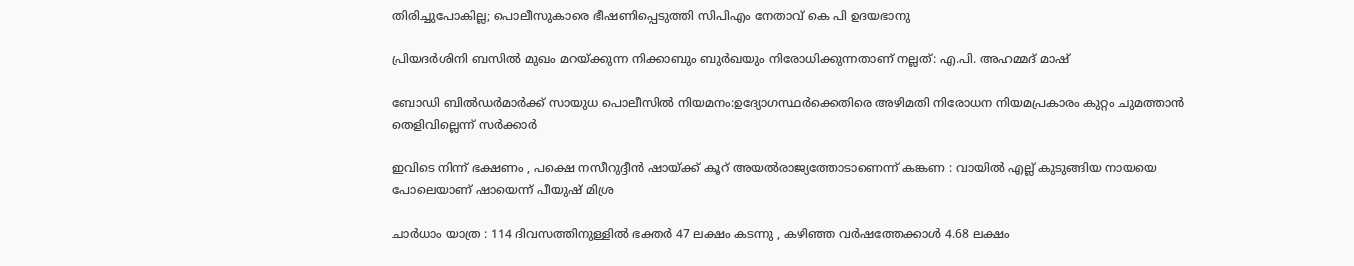തിരിച്ചുപോകില്ല; പൊലീസുകാരെ ഭീഷണിപ്പെടുത്തി സിപിഎം നേതാവ് കെ പി ഉദയഭാനു

പ്രിയദര്‍ശിനി ബസില്‍ മുഖം മറയ്‌ക്കുന്ന നിക്കാബും ബുര്‍ഖയും നിരോധിക്കുന്നതാണ് നല്ലത്: എ.പി. അഹമ്മദ് മാഷ്

ബോഡി ബില്‍ഡര്‍മാര്‍ക്ക് സായുധ പൊലീസില്‍ നിയമനം:ഉദ്യോഗസ്ഥര്‍ക്കെതിരെ അഴിമതി നിരോധന നിയമപ്രകാരം കുറ്റം ചുമത്താന്‍ തെളിവില്ലെന്ന് സര്‍ക്കാര്‍

ഇവിടെ നിന്ന് ഭക്ഷണം , പക്ഷെ നസീറുദ്ദീൻ ഷായ്‌ക്ക് കൂറ് അയൽരാജ്യത്തോടാണെന്ന് കങ്കണ : വായിൽ എല്ല് കുടുങ്ങിയ നായയെ പോലെയാണ് ഷായെന്ന് പീയുഷ് മിശ്ര

ചാർധാം യാത്ര : 114 ദിവസത്തിനുള്ളിൽ ഭക്തർ 47 ലക്ഷം കടന്നു , കഴിഞ്ഞ വർഷത്തേക്കാൾ 4.68 ലക്ഷം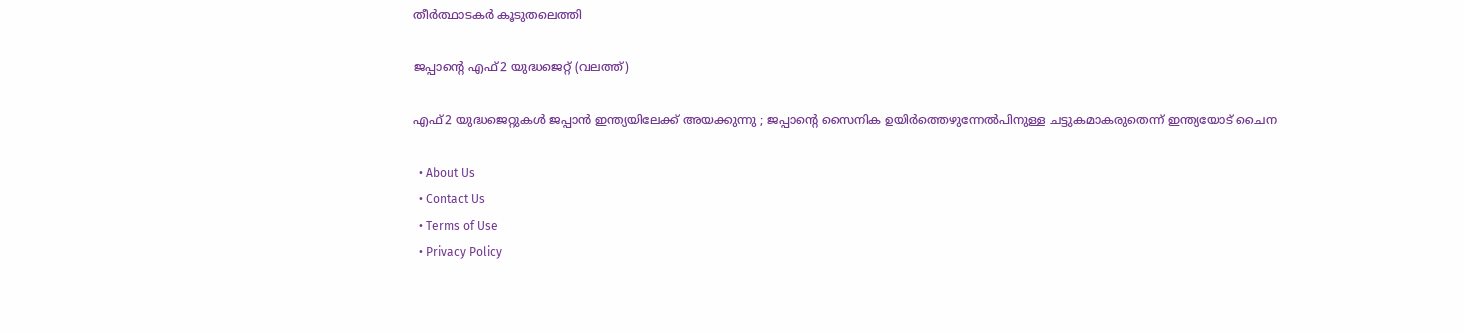തീർത്ഥാടകർ കൂടുതലെത്തി

ജപ്പാന്‍റെ എഫ്2 യുദ്ധജെറ്റ് (വലത്ത്)

എഫ്2 യുദ്ധജെറ്റുകള്‍ ജപ്പാന്‍ ഇന്ത്യയിലേക്ക് അയക്കുന്നു ; ജപ്പാന്റെ സൈനിക ഉയിര്‍ത്തെഴുന്നേല്‍പിനുള്ള ചട്ടുകമാകരുതെന്ന് ഇന്ത്യയോട് ചൈന

  • About Us
  • Contact Us
  • Terms of Use
  • Privacy Policy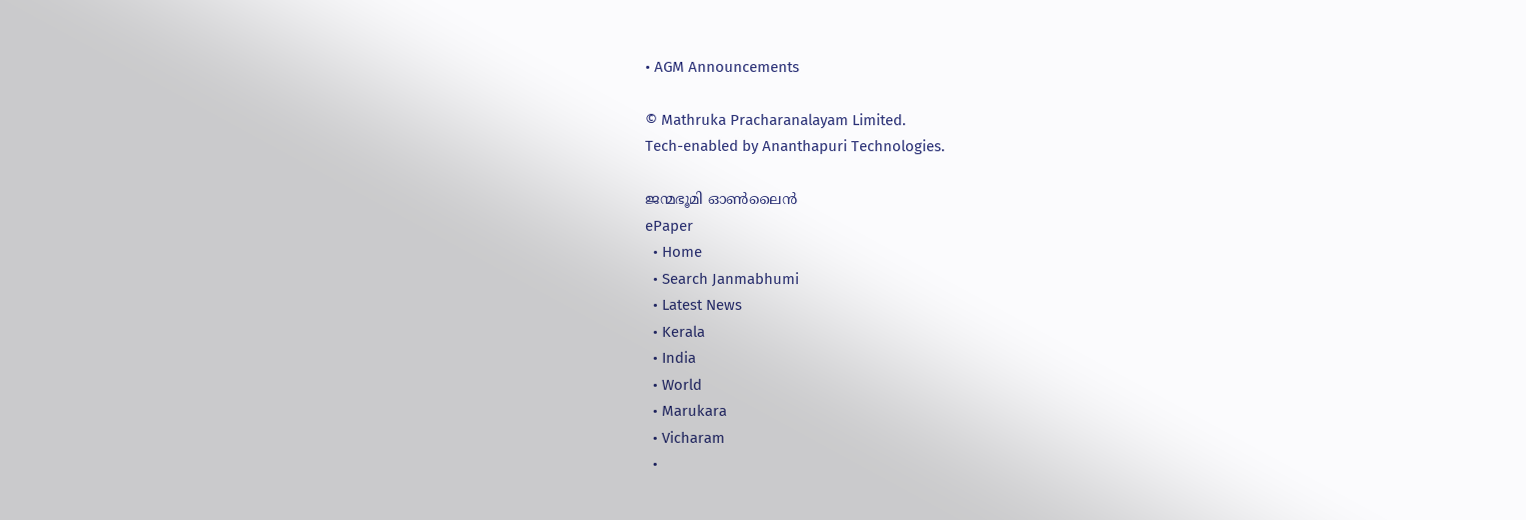• AGM Announcements

© Mathruka Pracharanalayam Limited.
Tech-enabled by Ananthapuri Technologies.

ജന്മഭൂമി ഓണ്‍ലൈന്‍
ePaper
  • Home
  • Search Janmabhumi
  • Latest News
  • Kerala
  • India
  • World
  • Marukara
  • Vicharam
  •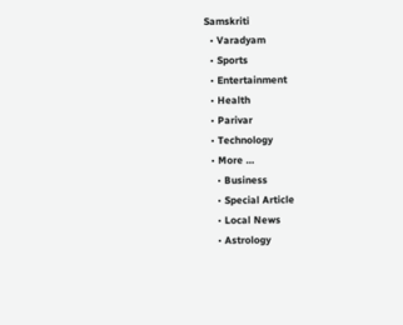Samskriti
  • Varadyam
  • Sports
  • Entertainment
  • Health
  • Parivar
  • Technology
  • More …
    • Business
    • Special Article
    • Local News
    • Astrology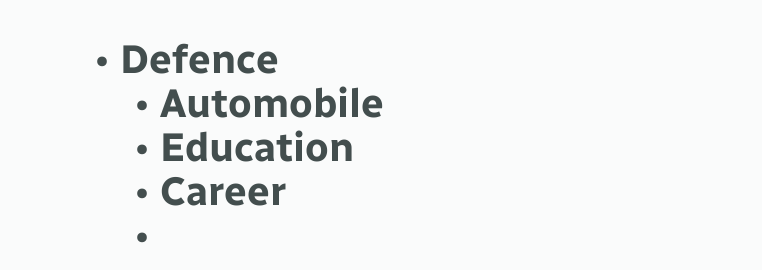• Defence
    • Automobile
    • Education
    • Career
    •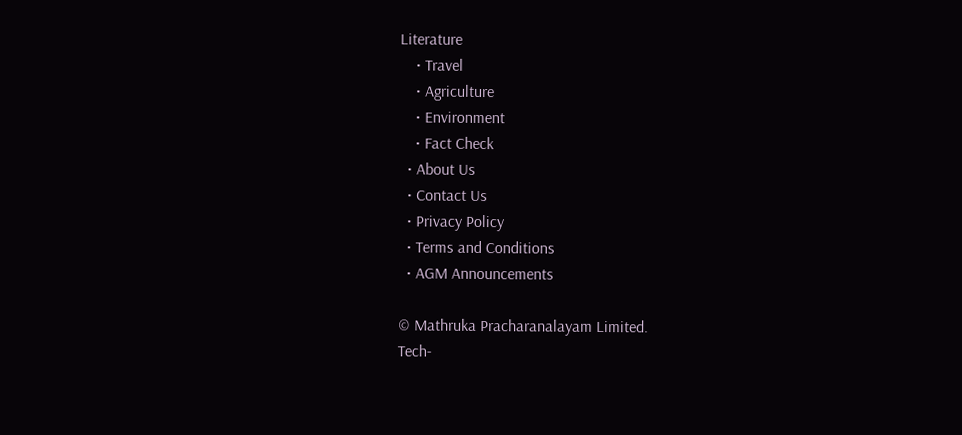Literature
    • Travel
    • Agriculture
    • Environment
    • Fact Check
  • About Us
  • Contact Us
  • Privacy Policy
  • Terms and Conditions
  • AGM Announcements

© Mathruka Pracharanalayam Limited.
Tech-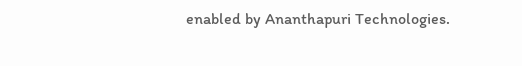enabled by Ananthapuri Technologies.